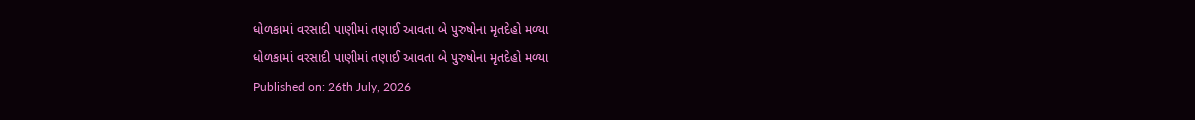ધોળકામાં વરસાદી પાણીમાં તણાઈ આવતા બે પુરુષોના મૃતદેહો મળ્યા
ધોળકામાં વરસાદી પાણીમાં તણાઈ આવતા બે પુરુષોના મૃતદેહો મળ્યા
Published on: 26th July, 2026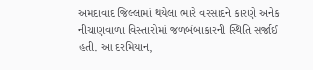અમદાવાદ જિલ્લામાં થયેલા ભારે વરસાદને કારણે અનેક નીચાણવાળા વિસ્તારોમાં જળબંબાકારની સ્થિતિ સર્જાઈ હતી. આ દરમિયાન,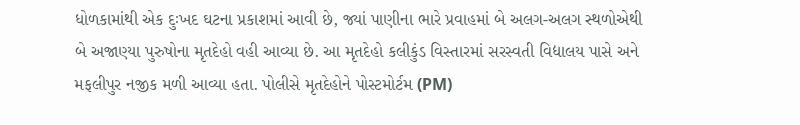ધોળકામાંથી એક દુઃખદ ઘટના પ્રકાશમાં આવી છે, જ્યાં પાણીના ભારે પ્રવાહમાં બે અલગ-અલગ સ્થળોએથી બે અજાણ્યા પુરુષોના મૃતદેહો વહી આવ્યા છે. આ મૃતદેહો કલીકુંડ વિસ્તારમાં સરસ્વતી વિદ્યાલય પાસે અને મફલીપુર નજીક મળી આવ્યા હતા. પોલીસે મૃતદેહોને પોસ્ટમોર્ટમ (PM)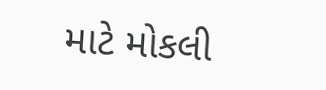માટે મોકલી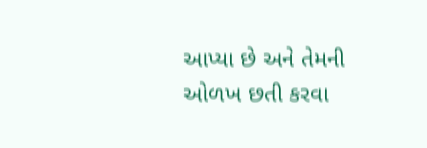આપ્યા છે અને તેમની ઓળખ છતી કરવા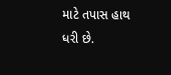માટે તપાસ હાથ ધરી છે.